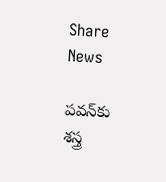Share News

పవన్‌కు శస్త్ర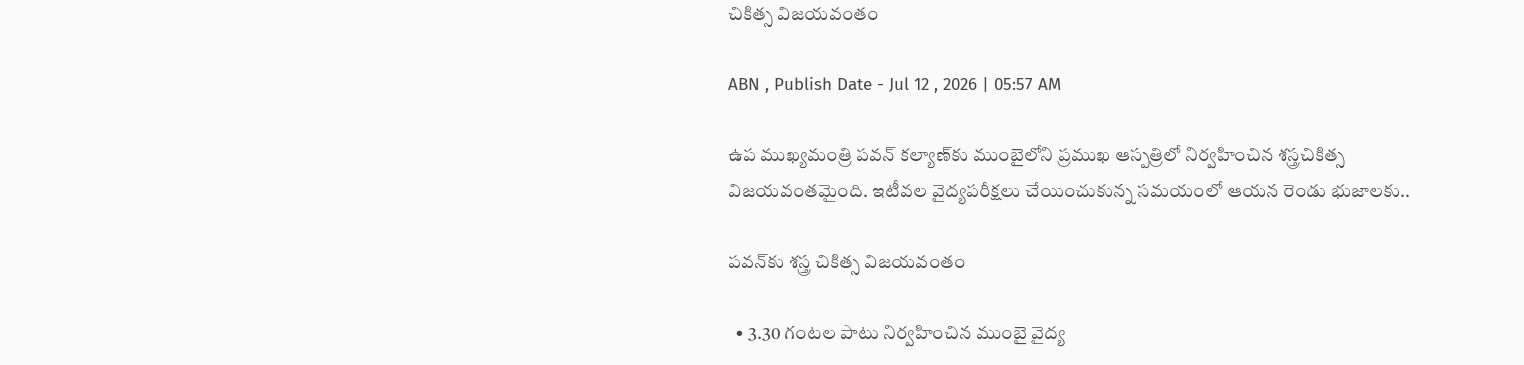చికిత్స విజయవంతం

ABN , Publish Date - Jul 12 , 2026 | 05:57 AM

ఉప ముఖ్యమంత్రి పవన్‌ కల్యాణ్‌కు ముంబైలోని ప్రముఖ ఆస్పత్రిలో నిర్వహించిన శస్త్రచికిత్స విజయవంతమైంది. ఇటీవల వైద్యపరీక్షలు చేయించుకున్న సమయంలో ఆయన రెండు భుజాలకు..

పవన్‌కు శస్త్ర చికిత్స విజయవంతం

  • 3.30 గంటల పాటు నిర్వహించిన ముంబై వైద్య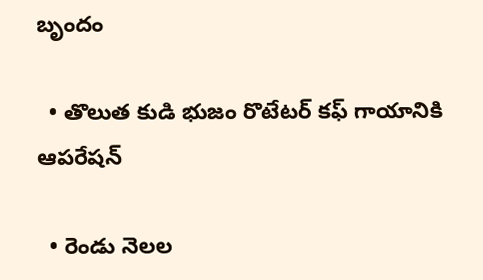బృందం

  • తొలుత కుడి భుజం రొటేటర్‌ కఫ్‌ గాయానికి ఆపరేషన్‌

  • రెండు నెలల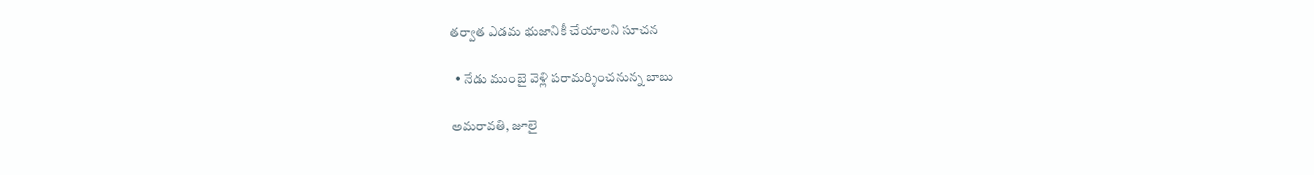తర్వాత ఎడమ భుజానికీ చేయాలని సూచన

  • నేడు ముంబై వెళ్లి పరామర్శించనున్న బాబు

అమరావతి, జూలై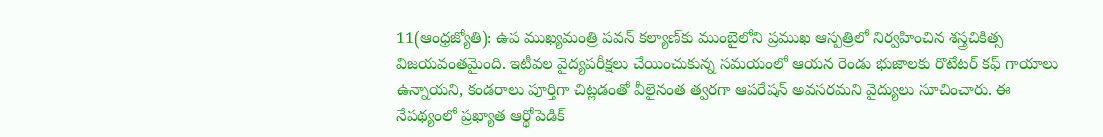11(ఆంధ్రజ్యోతి): ఉప ముఖ్యమంత్రి పవన్‌ కల్యాణ్‌కు ముంబైలోని ప్రముఖ ఆస్పత్రిలో నిర్వహించిన శస్త్రచికిత్స విజయవంతమైంది. ఇటీవల వైద్యపరీక్షలు చేయించుకున్న సమయంలో ఆయన రెండు భుజాలకు రొటేటర్‌ కఫ్‌ గాయాలు ఉన్నాయని, కండరాలు పూర్తిగా చిట్లడంతో వీలైనంత త్వరగా ఆపరేషన్‌ అవసరమని వైద్యులు సూచించారు. ఈ నేపథ్యంలో ప్రఖ్యాత ఆర్థోపెడిక్‌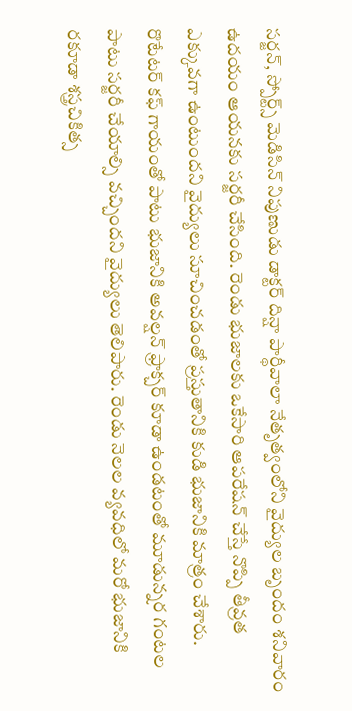సర్జన్‌, స్పోర్ట్స్‌ మెడిసిన్‌ నిపుణుడు డాక్టర్‌ దిన్షా పార్థీవాలా నేతృత్వంలోని వైద్యుల బృందం శనివారం ఉదయం ఆయనకు సర్జరీ చేసింది. రెండు భుజాలకు ఒకేసారి ఆపరేషన్‌ చేస్తే నొప్పి తీవ్రత ఎక్కువగా ఉంటుందని వైద్యులు సూచించడంతో ప్రస్తుతానికి కుడి భుజానికి మాత్రం చేశారు. రొటేటర్‌ కఫ్‌ గాయంతో పాటు భుజానికి అవల్షన్‌ ఫ్రాక్చర్‌ కూడా ఉండటంతో మూడున్నర గంటల పాటు సర్జరీ చేయాల్సి వచ్చిందని వైద్యులు తెలిపారు. రెండు నెలల వ్యవధిలో మరో భుజానికి రకూడా శస్త్రచికిత్స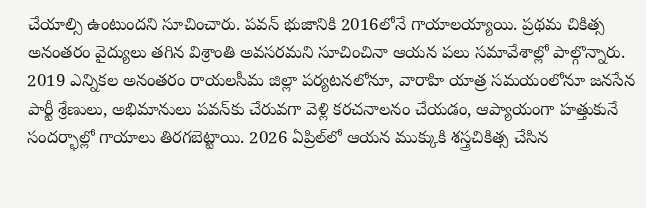చేయాల్సి ఉంటుందని సూచించారు. పవన్‌ భుజానికి 2016లోనే గాయాలయ్యాయి. ప్రథమ చికిత్స అనంతరం వైద్యులు తగిన విశ్రాంతి అవసరమని సూచించినా ఆయన పలు సమావేశాల్లో పాల్గొన్నారు. 2019 ఎన్నికల అనంతరం రాయలసీమ జిల్లా పర్యటనలోనూ, వారాహి యాత్ర సమయంలోనూ జనసేన పార్టీ శ్రేణులు, అభిమానులు పవన్‌కు చేరువగా వెళ్లి కరచనాలనం చేయడం, ఆప్యాయంగా హత్తుకునే సందర్భాల్లో గాయాలు తిరగబెట్టాయి. 2026 ఏప్రిల్‌లో ఆయన ముక్కుకి శస్త్రచికిత్స చేసిన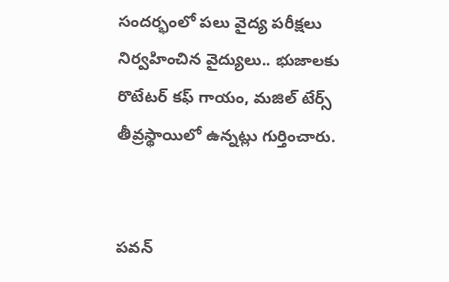సందర్భంలో పలు వైద్య పరీక్షలు నిర్వహించిన వైద్యులు.. భుజాలకు రొటేటర్‌ కఫ్‌ గాయం, మజిల్‌ టేర్స్‌ తీవ్రస్థాయిలో ఉన్నట్లు గుర్తించారు.


పవన్‌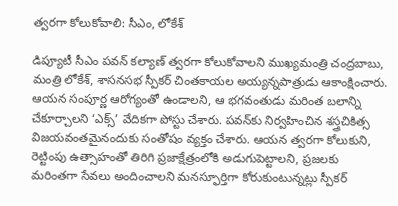త్వరగా కోలుకోవాలి: సీఎం, లోకేశ్‌

డిప్యూటీ సీఎం పవన్‌ కల్యాణ్‌ త్వరగా కోలుకోవాలని ముఖ్యమంత్రి చంద్రబాబు, మంత్రి లోకేశ్‌, శాసనసభ స్పీకర్‌ చింతకాయల అయ్యన్నపాత్రుడు ఆకాంక్షించారు. ఆయన సంపూర్ణ ఆరోగ్యంతో ఉండాలని, ఆ భగవంతుడు మరింత బలాన్ని చేకూర్చాలని ‘ఎక్స్‌’ వేదికగా పోస్టు చేశారు. పవన్‌కు నిర్వహించిన శస్త్రచికిత్స విజయవంతమైనందుకు సంతోషం వ్యక్తం చేశారు. ఆయన త్వరగా కోలుకుని, రెట్టింపు ఉత్సాహంతో తిరిగి ప్రజాక్షేత్రంలోకి అడుగుపెట్టాలని, ప్రజలకు మరింతగా సేవలు అందించాలని మనస్ఫూర్తిగా కోరుకుంటున్నట్లు స్పీకర్‌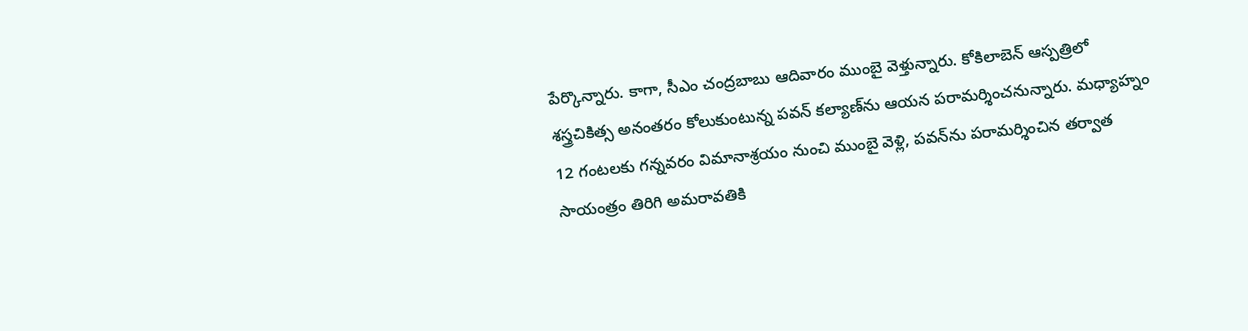పేర్కొన్నారు. కాగా, సీఎం చంద్రబాబు ఆదివారం ముంబై వెళ్తున్నారు. కోకిలాబెన్‌ ఆస్పత్రిలో శస్త్రచికిత్స అనంతరం కోలుకుంటున్న పవన్‌ కల్యాణ్‌ను ఆయన పరామర్శించనున్నారు. మధ్యాహ్నం 12 గంటలకు గన్నవరం విమానాశ్రయం నుంచి ముంబై వెళ్లి, పవన్‌ను పరామర్శించిన తర్వాత సాయంత్రం తిరిగి అమరావతికి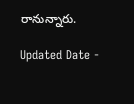రానున్నారు.

Updated Date -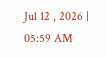Jul 12 , 2026 | 05:59 AM